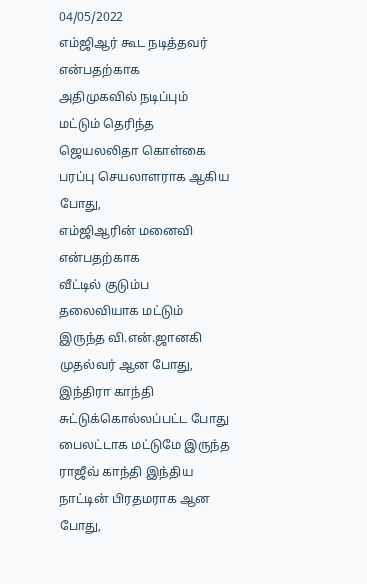04/05/2022
எம்ஜிஆர் கூட நடித்தவர் என்பதற்காக
அதிமுகவில் நடிப்பும் மட்டும் தெரிந்த ஜெயலலிதா கொள்கை
பரப்பு செயலாளராக ஆகிய போது,
எம்ஜிஆரின் மனைவி என்பதற்காக
வீட்டில் குடும்ப தலைவியாக மட்டும் இருந்த வி.என்.ஜானகி முதல்வர் ஆன போது,
இந்திரா காந்தி சுட்டுக்கொல்லப்பட்ட போது பைலட்டாக மட்டுமே இருந்த ராஜீவ் காந்தி இந்திய நாட்டின் பிரதமராக ஆன போது,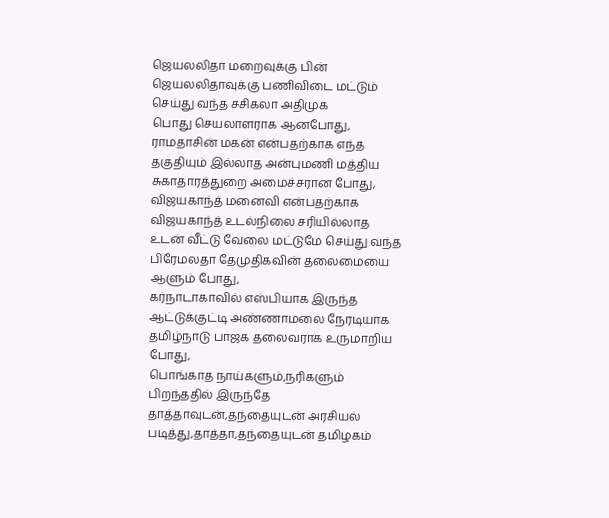ஜெயலலிதா மறைவுக்கு பின் ஜெயலலிதாவுக்கு பணிவிடை மட்டும் செய்து வந்த சசிகலா அதிமுக
பொது செயலாளராக ஆனபோது,
ராமதாசின் மகன் என்பதற்காக எந்த
தகுதியும் இல்லாத அன்புமணி மத்திய சுகாதாரத்துறை அமைச்சரான போது,
விஜயகாந்த் மனைவி என்பதற்காக
விஜயகாந்த் உடல்நிலை சரியில்லாத
உடன் வீட்டு வேலை மட்டுமே செய்து வந்த பிரேமலதா தேமுதிகவின் தலைமையை ஆளும் போது,
கர்நாடாகாவில் எஸ்பியாக இருந்த ஆட்டுக்குட்டி அண்ணாமலை நேரடியாக தமிழ்நாடு பாஜக தலைவராக உருமாறிய போது,
பொங்காத நாய்களும்,நரிகளும்
பிறந்ததில் இருந்தே தாத்தாவுடன்,தந்தையுடன் அரசியல் படித்து,தாத்தா,தந்தையுடன் தமிழகம்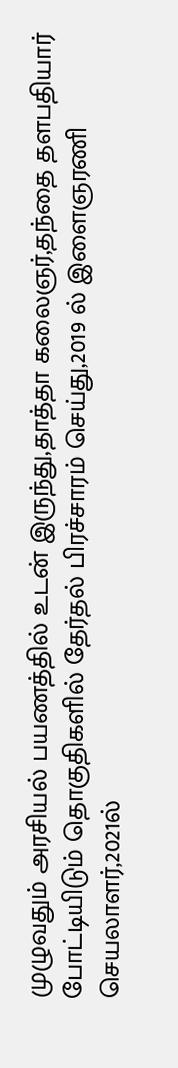முழுவதும் அரசியல் பயணத்தில் உடன் இருந்து,தாத்தா கலைஞர்,தந்தை தளபதியார் போட்டியிடும் தொகுதிகளில் தேர்தல் பிரச்சாரம் செய்து,2019 ல் இளைஞரணி செயலாளர்,2021ல்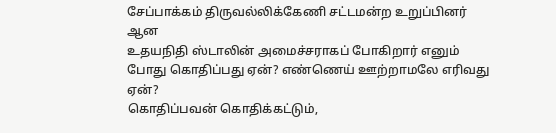சேப்பாக்கம் திருவல்லிக்கேணி சட்டமன்ற உறுப்பினர் ஆன
உதயநிதி ஸ்டாலின் அமைச்சராகப் போகிறார் எனும் போது கொதிப்பது ஏன்? எண்ணெய் ஊற்றாமலே எரிவது ஏன்?
கொதிப்பவன் கொதிக்கட்டும்,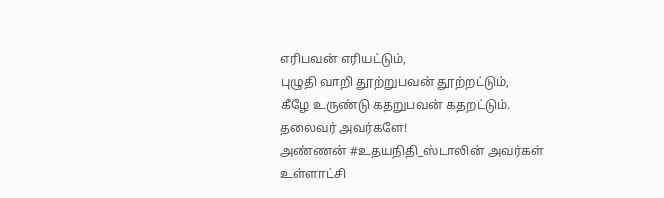எரிபவன் எரியட்டும்,
புழுதி வாறி தூற்றுபவன் தூற்றட்டும்,
கீழே உருண்டு கதறுபவன் கதறட்டும்.
தலைவர் அவர்களே!
அண்ணன் #உதயநிதி_ஸ்டாலின் அவர்கள் உள்ளாட்சி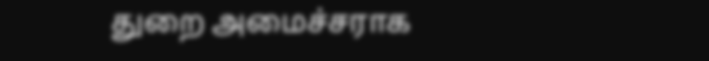துறை அமைச்சராக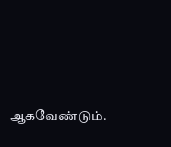ஆகவேண்டும்.